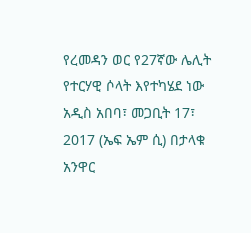የረመዳን ወር የ27ኛው ሌሊት የተርሃዊ ሶላት እየተካሄደ ነው
አዲስ አበባ፣ መጋቢት 17፣ 2017 (ኤፍ ኤም ሲ) በታላቁ አንዋር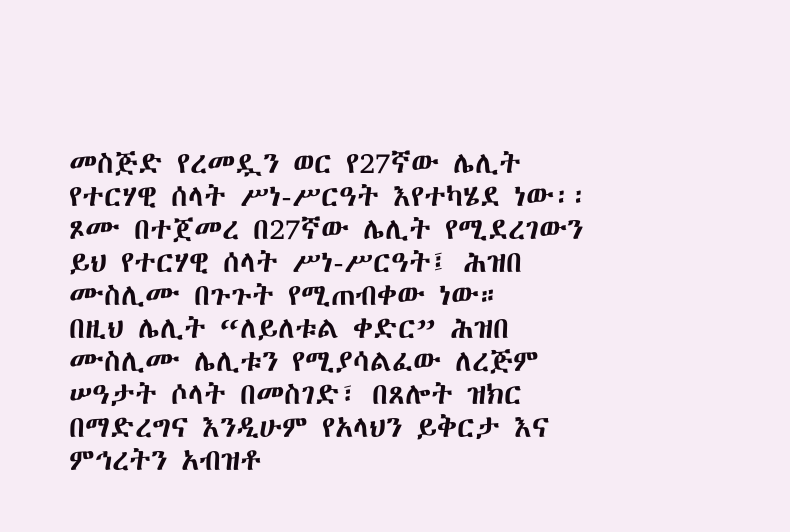መስጅድ የረመዷን ወር የ27ኛው ሌሊት የተርሃዊ ሰላት ሥነ-ሥርዓት እየተካሄደ ነው፡፡
ጾሙ በተጀመረ በ27ኛው ሌሊት የሚደረገውን ይህ የተርሃዊ ሰላት ሥነ-ሥርዓት፤ ሕዝበ ሙስሊሙ በጉጉት የሚጠብቀው ነው።
በዚህ ሌሊት “ለይለቱል ቀድር” ሕዝበ ሙስሊሙ ሌሊቱን የሚያሳልፈው ለረጅም ሠዓታት ሶላት በመስገድ፣ በጸሎት ዝክር በማድረግና እንዲሁም የአላህን ይቅርታ እና ምኅረትን አብዝቶ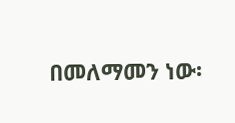በመለማመን ነው፡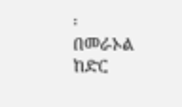፡
በመራኦል ከድር